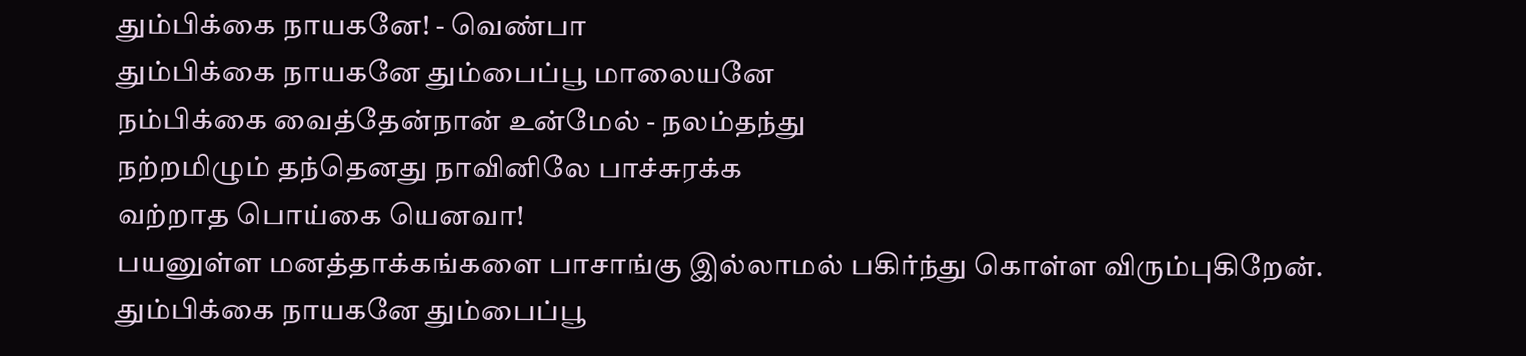தும்பிக்கை நாயகனே! - வெண்பா
தும்பிக்கை நாயகனே தும்பைப்பூ மாலையனே
நம்பிக்கை வைத்தேன்நான் உன்மேல் - நலம்தந்து
நற்றமிழும் தந்தெனது நாவினிலே பாச்சுரக்க
வற்றாத பொய்கை யெனவா!
பயனுள்ள மனத்தாக்கங்களை பாசாங்கு இல்லாமல் பகிர்ந்து கொள்ள விரும்புகிறேன்.
தும்பிக்கை நாயகனே தும்பைப்பூ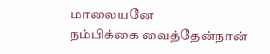மாலையனே
நம்பிக்கை வைத்தேன்நான்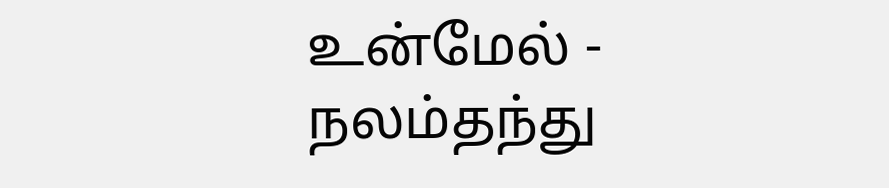உன்மேல் - நலம்தந்து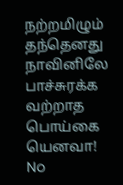நற்றமிழும் தந்தெனது நாவினிலே பாச்சுரக்க
வற்றாத பொய்கை யெனவா!
No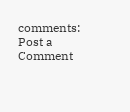comments:
Post a Comment